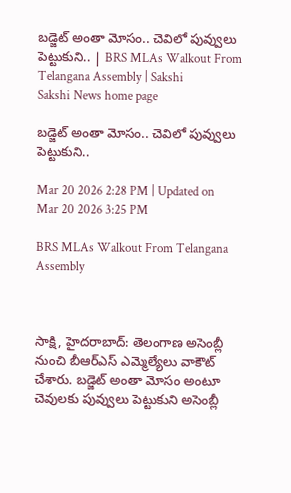బడ్జెట్‌ అంతా మోసం.. చెవిలో పువ్వులు పెట్టుకుని.. | BRS MLAs Walkout From Telangana Assembly | Sakshi
Sakshi News home page

బడ్జెట్‌ అంతా మోసం.. చెవిలో పువ్వులు పెట్టుకుని..

Mar 20 2026 2:28 PM | Updated on Mar 20 2026 3:25 PM

BRS MLAs Walkout From Telangana Assembly



సాక్షి, హైదరాబాద్‌: తెలంగాణ అసెంబ్లీ నుంచి బీఆర్‌ఎస్‌ ఎమ్మెల్యేలు వాకౌట్‌ చేశారు. బడ్జెట్ అంతా మోసం అంటూ చెవులకు పువ్వులు పెట్టుకుని అసెంబ్లీ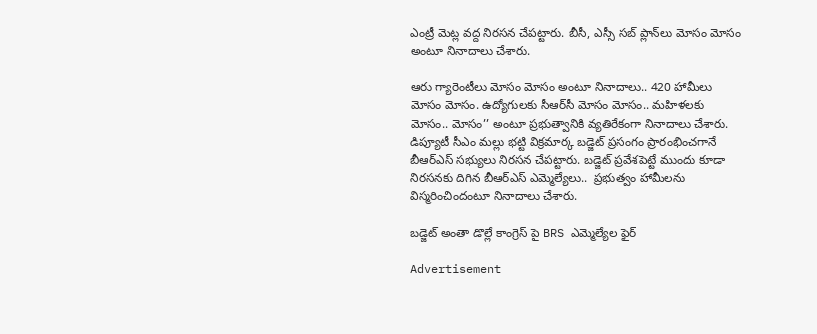ఎంట్రీ మెట్ల వద్ద నిరసన చేపట్టారు. బీసీ, ఎస్సీ సబ్ ప్లాన్‌లు మోసం మోసం అంటూ నినాదాలు చేశారు.

ఆరు గ్యారెంటీలు మోసం మోసం అంటూ నినాదాలు.. 420 హామీలు మోసం మోసం. ఉద్యోగులకు సీఆర్‌సీ మోసం మోసం.. మహిళలకు మోసం.. మోసం’’ అంటూ ప్రభుత్వానికి వ్యతిరేకంగా నినాదాలు చేశారు. డిప్యూటీ సీఎం మల్లు భట్టి విక్రమార్క బడ్జెట్ ప్రసంగం ప్రారంభించగానే బీఆర్ఎస్ సభ్యులు నిరసన చేపట్టారు. బడ్జెట్‌ ప్రవేశపెట్టే ముందు కూడా నిరసనకు దిగిన బీఆర్‌ఎస్‌ ఎమ్మెల్యేలు..  ప్రభుత్వం హామీలను విస్మరించిందంటూ నినాదాలు చేశారు.

బడ్జెట్ అంతా డొల్లే కాంగ్రెస్ పై BRS ఎమ్మెల్యేల ఫైర్

Advertisement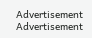Advertisement
Advertisement